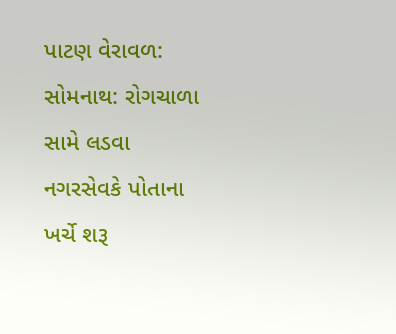પાટણ વેરાવળ: સોમનાથ: રોગચાળા સામે લડવા નગરસેવકે પોતાના ખર્ચે શરૂ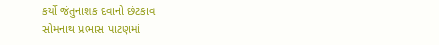કર્યો જંતુનાશક દવાનો છંટકાવ
સોમનાથ પ્રભાસ પાટણમાં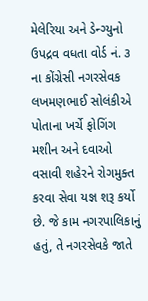મેલેરિયા અને ડેન્ગ્યુનો ઉપદ્રવ વધતા વોર્ડ નં. ૩ ના કોંગ્રેસી નગરસેવક લખમણભાઈ સોલંકીએ પોતાના ખર્ચે ફોગિંગ મશીન અને દવાઓ વસાવી શહેરને રોગમુક્ત કરવા સેવા યજ્ઞ શરૂ કર્યો છે. જે કામ નગરપાલિકાનું હતું, તે નગરસેવકે જાતે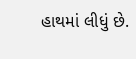હાથમાં લીધું છે.